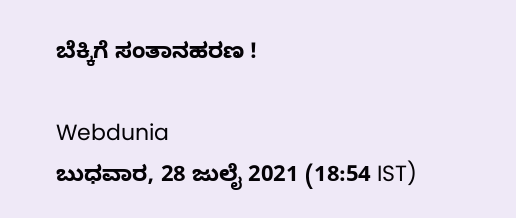ಬೆಕ್ಕಿಗೆ ಸಂತಾನ‌ಹರಣ‌ !

Webdunia
ಬುಧವಾರ, 28 ಜುಲೈ 2021 (18:54 IST)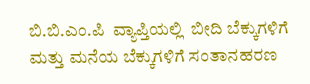ಬಿ.ಬಿ.ಎಂ.ಪಿ  ವ್ಯಾಪ್ತಿಯಲ್ಲಿ  ಬೀದಿ ಬೆಕ್ಕುಗಳಿಗೆ ಮತ್ತು ಮನೆಯ ಬೆಕ್ಕುಗಳಿಗೆ ಸಂತಾನಹರಣ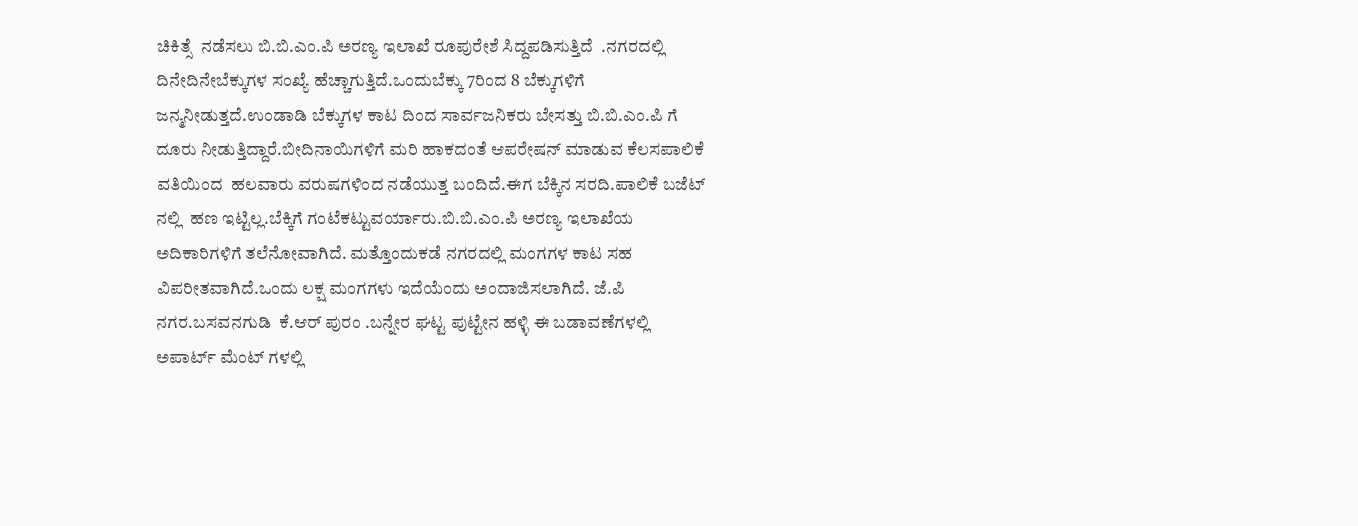ಚಿಕಿತ್ಸೆ  ನಡೆಸಲು ಬಿ.ಬಿ.ಎಂ.ಪಿ ಅರಣ್ಯ ಇಲಾಖೆ ರೂಪುರೇಶೆ ಸಿದ್ದಪಡಿಸುತ್ತಿದೆ  .ನಗರದಲ್ಲಿ  ದಿನೇ‌ದಿನೇ‌ಬೆಕ್ಕುಗಳ‌ ಸಂಖ್ಯೆ ಹೆಚ್ಚಾಗುತ್ತಿದೆ.ಒಂದು‌ಬೆಕ್ಕು 7ರಿಂದ‌ 8 ಬೆಕ್ಕುಗಳಿಗೆ‌  ಜನ್ಮ‌ನೀಡುತ್ತದೆ.ಉಂಡಾಡಿ‌ ಬೆಕ್ಕುಗಳ ಕಾಟ ದಿಂದ‌ ಸಾರ್ವಜನಿಕರು ಬೇಸತ್ತು ಬಿ.ಬಿ.ಎಂ.ಪಿ ಗೆ ದೂರು ನೀಡುತ್ತಿದ್ದಾರೆ.ಬೀದಿ‌ನಾಯಿಗಳಿಗೆ ಮರಿ ಹಾಕದಂತೆ ಆಪರೇಷನ್ ಮಾಡುವ ಕೆಲಸ‌ಪಾಲಿಕೆ ವತಿಯಿಂದ  ಹಲವಾರು ವರುಷಗಳಿಂದ ನಡೆಯುತ್ತ ಬಂದಿದೆ.ಈಗ‌‌ ಬೆಕ್ಕಿನ‌‌ ಸರದಿ.ಪಾಲಿಕೆ ಬಜೆಟ್ ನಲ್ಲಿ  ಹಣ‌ ಇಟ್ಟಿಲ್ಲ.ಬೆಕ್ಕಿಗೆ‌ ಗಂಟೆ‌‌ಕಟ್ಟುವರ್ಯಾರು.ಬಿ.ಬಿ.ಎಂ.ಪಿ ಅರಣ್ಯ ಇಲಾಖೆಯ‌ ಅದಿಕಾರಿಗಳಿಗೆ ತಲೆನೋವಾಗಿದೆ. ಮತ್ತೊಂದು‌ಕಡೆ ನಗರದಲ್ಲಿ ಮಂಗಗಳ ಕಾಟ ಸಹ ವಿಪರೀತವಾಗಿದೆ.ಒಂದು‌ ಲಕ್ಷ‌ ಮಂಗಗಳು‌ ಇದೆಯೆಂದು ಅಂದಾಜಿಸಲಾಗಿದೆ. ಜೆ.ಪಿ‌ ನಗರ.ಬಸವನಗುಡಿ  ಕೆ.ಆರ್ ಪುರಂ .ಬನ್ನೇರ ಘಟ್ಟ ಪುಟ್ಟೇನ ಹಳ್ಳಿ ಈ ಬಡಾವಣೆಗಳಲ್ಲಿ ಅಪಾರ್ಟ್ ಮೆಂಟ್ ಗಳಲ್ಲಿ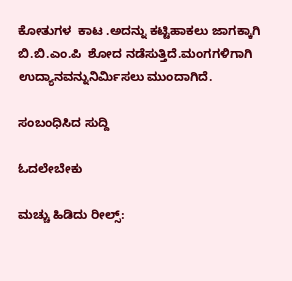ಕೋತುಗಳ  ಕಾಟ .ಅದನ್ನು ಕಟ್ಟಿಹಾಕಲು ಜಾಗಕ್ಕಾಗಿ ಬಿ.ಬಿ.ಎಂ.ಪಿ  ಶೋದ ನಡೆಸುತ್ತಿದೆ.ಮಂಗಗಳಿಗಾಗಿ‌ ಉದ್ಯಾನವನ್ನು‌ನಿರ್ಮಿಸಲು ಮುಂದಾಗಿದೆ.

ಸಂಬಂಧಿಸಿದ ಸುದ್ದಿ

ಓದಲೇಬೇಕು

ಮಚ್ಚು ಹಿಡಿದು ರೀಲ್ಸ್‌: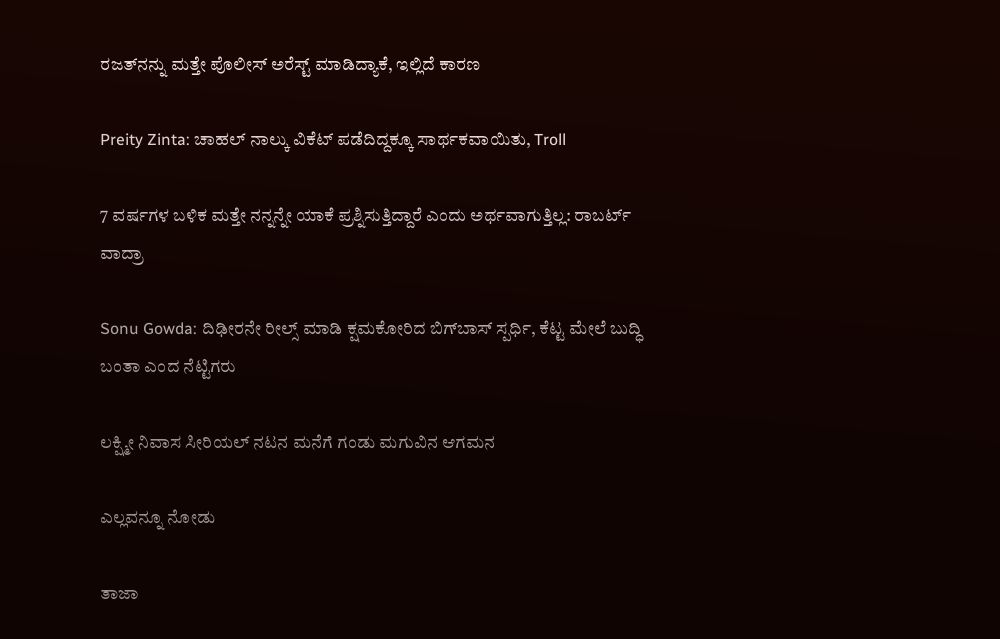ರಜತ್‌ನನ್ನು ಮತ್ತೇ ಪೊಲೀಸ್ ಅರೆಸ್ಟ್ ಮಾಡಿದ್ಯಾಕೆ, ಇಲ್ಲಿದೆ ಕಾರಣ

Preity Zinta: ಚಾಹಲ್ ನಾಲ್ಕು ವಿಕೆಟ್ ಪಡೆದಿದ್ದಕ್ಕೂ ಸಾರ್ಥಕವಾಯಿತು, Troll

7 ವರ್ಷಗಳ ಬಳಿಕ ಮತ್ತೇ ನನ್ನನ್ನೇ ಯಾಕೆ ಪ್ರಶ್ನಿಸುತ್ತಿದ್ದಾರೆ ಎಂದು ಅರ್ಥವಾಗುತ್ತಿಲ್ಲ: ರಾಬರ್ಟ್‌ ವಾದ್ರಾ

Sonu Gowda: ದಿಢೀರನೇ ರೀಲ್ಸ್ ಮಾಡಿ ಕ್ಷಮಕೋರಿದ ಬಿಗ್‌ಬಾಸ್‌ ಸ್ಪರ್ಧಿ, ಕೆಟ್ಟ ಮೇಲೆ ಬುದ್ಧಿ ಬಂತಾ ಎಂದ ನೆಟ್ಟಿಗರು

ಲಕ್ಷ್ಮೀ ನಿವಾಸ ಸೀರಿಯಲ್ ನಟನ ಮನೆಗೆ ಗಂಡು ಮಗುವಿನ ಆಗಮನ

ಎಲ್ಲವನ್ನೂ ನೋಡು

ತಾಜಾ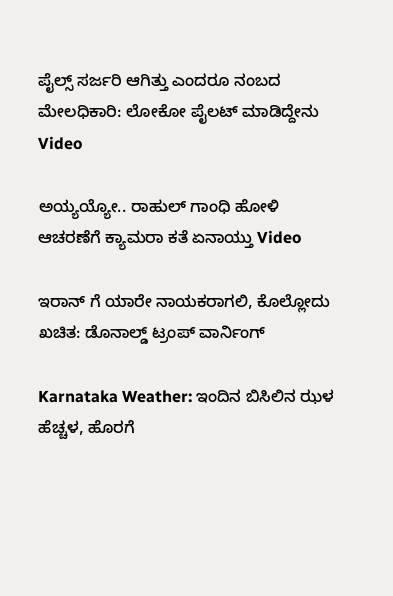ಪೈಲ್ಸ್ ಸರ್ಜರಿ ಆಗಿತ್ತು ಎಂದರೂ ನಂಬದ ಮೇಲಧಿಕಾರಿ: ಲೋಕೋ ಪೈಲಟ್ ಮಾಡಿದ್ದೇನು Video

ಅಯ್ಯಯ್ಯೋ.. ರಾಹುಲ್ ಗಾಂಧಿ ಹೋಳಿ ಆಚರಣೆಗೆ ಕ್ಯಾಮರಾ ಕತೆ ಏನಾಯ್ತು Video

ಇರಾನ್ ಗೆ ಯಾರೇ ನಾಯಕರಾಗಲಿ, ಕೊಲ್ಲೋದು ಖಚಿತ: ಡೊನಾಲ್ಡ್ ಟ್ರಂಪ್ ವಾರ್ನಿಂಗ್

Karnataka Weather: ಇಂದಿನ ಬಿಸಿಲಿನ ಝಳ ಹೆಚ್ಚಳ, ಹೊರಗೆ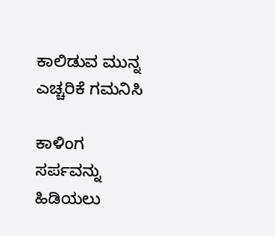ಕಾಲಿಡುವ ಮುನ್ನ ಎಚ್ಚರಿಕೆ ಗಮನಿಸಿ

ಕಾಳಿಂಗ ಸರ್ಪವನ್ನು ಹಿಡಿಯಲು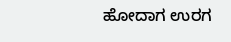ಹೋದಾಗ ಉರಗ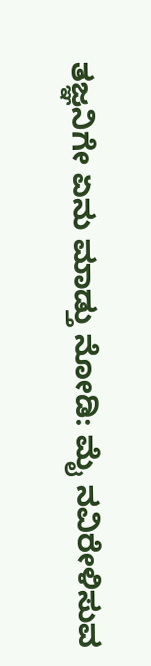ತಜ್ಞನಿಗೇ ಏನು ಮಾಡ್ತು ನೋಡಿ: ಮೈ ನವಿರೇಳಿಸುವ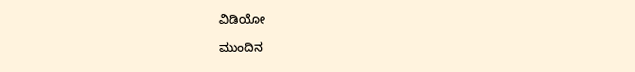ವಿಡಿಯೋ

ಮುಂದಿನ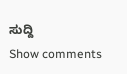ಸುದ್ದಿ
Show comments